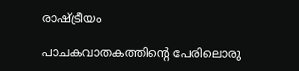രാഷ്ട്രീയം

പാചകവാതകത്തിന്റെ പേരിലൊരു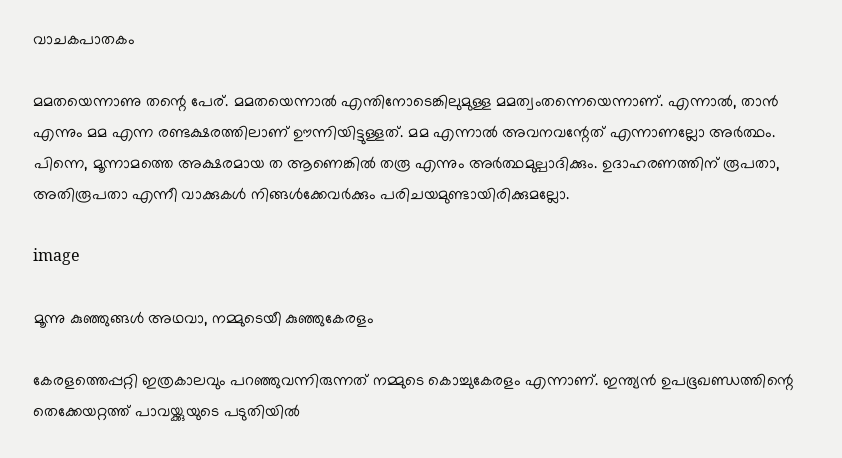വാചകപാതകം

മമതയെന്നാണു തന്റെ പേര്. മമതയെന്നാല്‍ എന്തിനോടെങ്കിലുമുള്ള മമത്വംതന്നെയെന്നാണ്. എന്നാല്‍, താന്‍ എന്നും മമ എന്ന രണ്ടക്ഷരത്തിലാണ് ഊന്നിയിട്ടുള്ളത്. മമ എന്നാല്‍ അവനവന്റേത് എന്നാണല്ലോ അര്‍ത്ഥം. പിന്നെ, മൂന്നാമത്തെ അക്ഷരമായ ത ആണെങ്കില്‍ തരൂ എന്നും അര്‍ത്ഥമുല്പാദിക്കും. ഉദാഹരണത്തിന് രൂപതാ, അതിരൂപതാ എന്നീ വാക്കുകള്‍ നിങ്ങള്‍ക്കേവര്‍ക്കും പരിചയമുണ്ടായിരിക്കുമല്ലോ.

image

മൂന്നു കുഞ്ഞുങ്ങള്‍ അഥവാ, നമ്മുടെയീ കുഞ്ഞുകേരളം

കേരളത്തെപ്പറ്റി ഇത്രകാലവും പറഞ്ഞുവന്നിരുന്നത് നമ്മുടെ കൊച്ചുകേരളം എന്നാണ്. ഇന്ത്യന്‍ ഉപഭൂഖണ്ഡത്തിന്റെ തെക്കേയറ്റത്ത് പാവയ്ക്കുയുടെ പടുതിയില്‍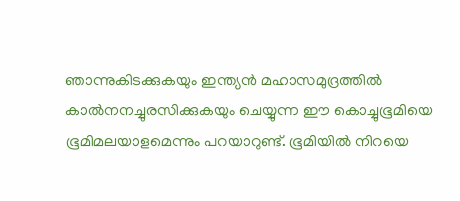ഞാന്നുകിടക്കുകയും ഇന്ത്യന്‍ മഹാസമുദ്രത്തില്‍ കാല്‍നനച്ചുരസിക്കുകയും ചെയ്യുന്ന ഈ കൊച്ചുഭൂമിയെ ഭൂമിമലയാളമെന്നും പറയാറുണ്ട്. ഭൂമിയില്‍ നിറയെ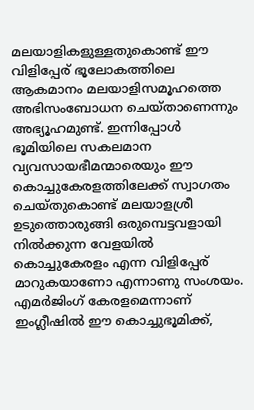മലയാളികളുള്ളതുകൊണ്ട് ഈ വിളിപ്പേര് ഭൂലോകത്തിലെ ആകമാനം മലയാളിസമൂഹത്തെ അഭിസംബോധന ചെയ്താണെന്നും അഭ്യൂഹമുണ്ട്. ഇന്നിപ്പോള്‍ ഭൂമിയിലെ സകലമാന വ്യവസായഭീമന്മാരെയും ഈ കൊച്ചുകേരളത്തിലേക്ക് സ്വാഗതം ചെയ്തുകൊണ്ട് മലയാളശ്രീ ഉടുത്തൊരുങ്ങി ഒരുമ്പെട്ടവളായി നില്‍ക്കുന്ന വേളയില്‍ കൊച്ചുകേരളം എന്ന വിളിപ്പേര് മാറുകയാണോ എന്നാണു സംശയം. എമര്‍ജിംഗ് കേരളമെന്നാണ് ഇംഗ്ലീഷില്‍ ഈ കൊച്ചുഭൂമിക്ക്,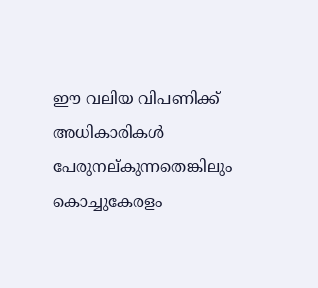ഈ വലിയ വിപണിക്ക് അധികാരികള്‍ പേരുനല്കുന്നതെങ്കിലും കൊച്ചുകേരളം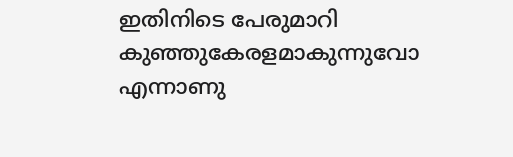ഇതിനിടെ പേരുമാറി കുഞ്ഞുകേരളമാകുന്നുവോ എന്നാണു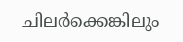ചിലര്‍ക്കെങ്കിലും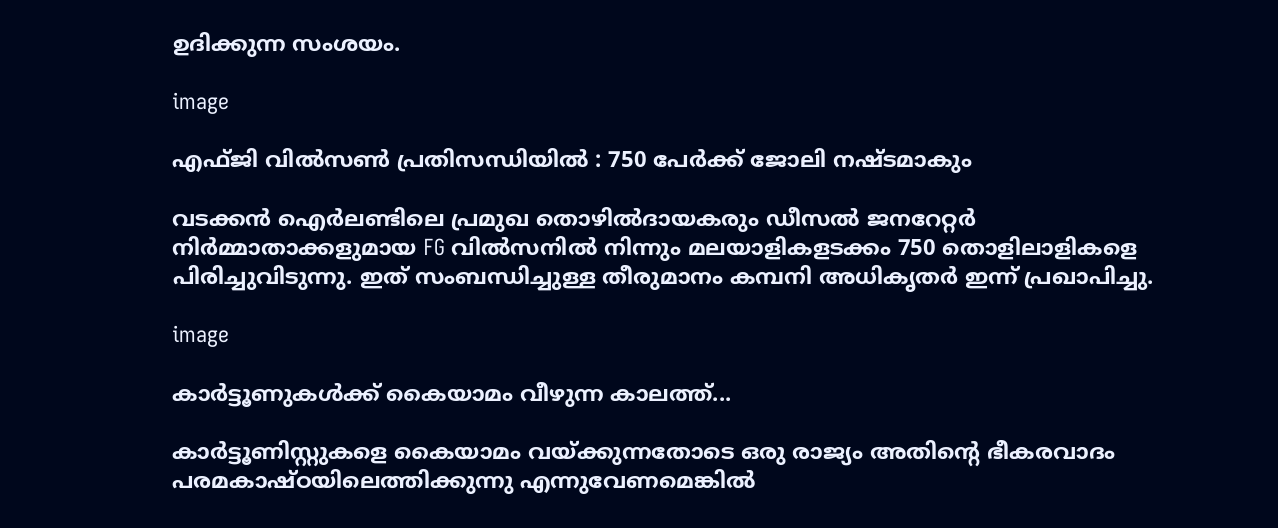ഉദിക്കുന്ന സംശയം.

image

എഫ്ജി വില്‍സണ്‍ പ്രതിസന്ധിയില്‍ : 750 പേര്‍ക്ക് ജോലി നഷ്ടമാകും

വടക്കന്‍ ഐര്‍ലണ്ടിലെ പ്രമുഖ തൊഴില്‍ദായകരും ഡീസല്‍ ജനറേറ്റര്‍ നിര്‍മ്മാതാക്കളുമായ FG വില്‍സനില്‍ നിന്നും മലയാളികളടക്കം 750 തൊളിലാളികളെ പിരിച്ചുവിടുന്നു. ഇത് സംബന്ധിച്ചുള്ള തീരുമാനം കമ്പനി അധികൃതര്‍ ഇന്ന് പ്രഖാപിച്ചു.

image

കാര്‍ട്ടൂണുകള്‍ക്ക് കൈയാമം വീഴുന്ന കാലത്ത്...

കാര്‍ട്ടൂണിസ്റ്റുകളെ കൈയാമം വയ്ക്കുന്നതോടെ ഒരു രാജ്യം അതിന്റെ ഭീകരവാദം പരമകാഷ്ഠയിലെത്തിക്കുന്നു എന്നുവേണമെങ്കില്‍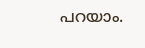പറയാം.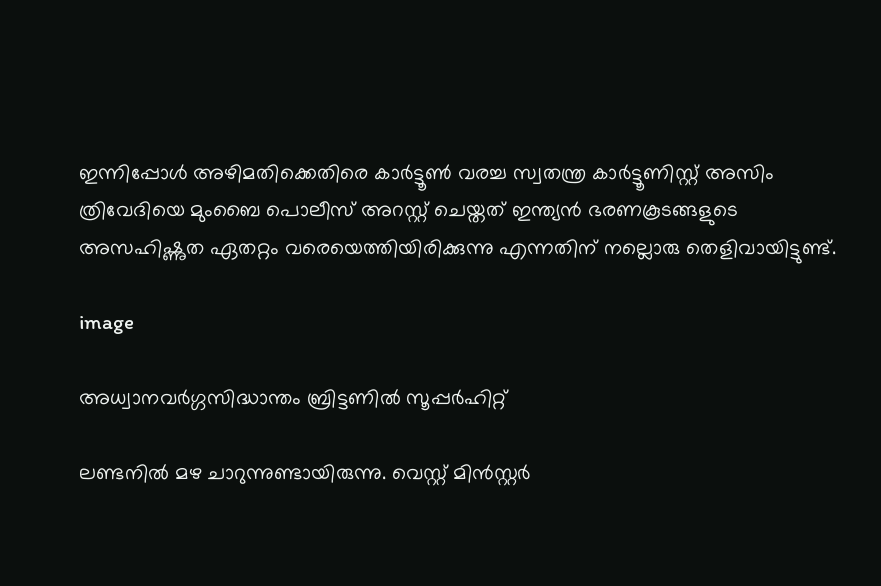ഇന്നിപ്പോള്‍ അഴിമതിക്കെതിരെ കാര്‍ട്ടൂണ്‍ വരച്ച സ്വതന്ത്ര കാര്‍ട്ടൂണിസ്റ്റ് അസിം ത്രിവേദിയെ മുംബൈ പൊലീസ് അറസ്റ്റ് ചെയ്തത് ഇന്ത്യന്‍ ഭരണകൂടങ്ങളുടെ അസഹിഷ്ണുത ഏതറ്റം വരെയെത്തിയിരിക്കുന്നു എന്നതിന് നല്ലൊരു തെളിവായിട്ടുണ്ട്.

image

അധ്വാനവര്‍ഗ്ഗസിദ്ധാന്തം ബ്രിട്ടണില്‍ സൂപ്പര്‍ഹിറ്റ്

ലണ്ടനിൽ മഴ ചാറുന്നുണ്ടായിരുന്നു. വെസ്റ്റ് മിൻസ്റ്റർ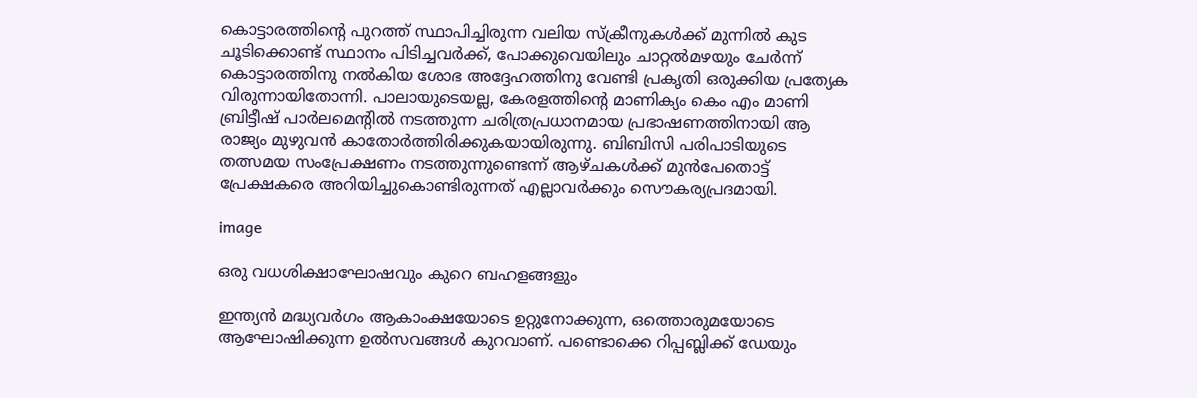കൊട്ടാരത്തിന്റെ പുറത്ത് സ്ഥാപിച്ചിരുന്ന വലിയ സ്‌ക്രീനുകൾക്ക് മുന്നിൽ കുട ചൂടിക്കൊണ്ട് സ്ഥാനം പിടിച്ചവർക്ക്, പോക്കുവെയിലും ചാറ്റൽമഴയും ചേർന്ന് കൊട്ടാരത്തിനു നൽകിയ ശോഭ അദ്ദേഹത്തിനു വേണ്ടി പ്രകൃതി ഒരുക്കിയ പ്രത്യേക വിരുന്നായിതോന്നി. പാലായുടെയല്ല, കേരളത്തിന്റെ മാണിക്യം കെം എം മാണി ബ്രിട്ടീഷ് പാർലമെന്റിൽ നടത്തുന്ന ചരിത്രപ്രധാനമായ പ്രഭാഷണത്തിനായി ആ രാജ്യം മുഴുവൻ കാതോർത്തിരിക്കുകയായിരുന്നു. ബിബിസി പരിപാടിയുടെ തത്സമയ സം‌പ്രേക്ഷണം നടത്തുന്നുണ്ടെന്ന് ആഴ്ചകൾക്ക് മുൻപേതൊട്ട് പ്രേക്ഷകരെ അറിയിച്ചുകൊണ്ടിരുന്നത് എല്ലാവർക്കും സൌകര്യപ്രദമായി.

image

ഒരു വധശിക്ഷാഘോഷവും കുറെ ബഹളങ്ങളും

ഇന്ത്യൻ മദ്ധ്യവർഗം ആകാംക്ഷയോടെ ഉറ്റുനോക്കുന്ന, ഒത്തൊരുമയോടെ ആഘോഷിക്കുന്ന ഉൽസവങ്ങൾ കുറവാണ്. പണ്ടൊക്കെ റിപ്പബ്ലിക്ക് ഡേയും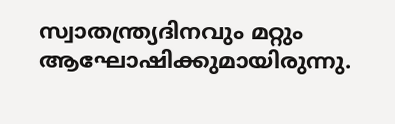സ്വാതന്ത്ര്യദിനവും മറ്റും ആഘോഷിക്കുമായിരുന്നു.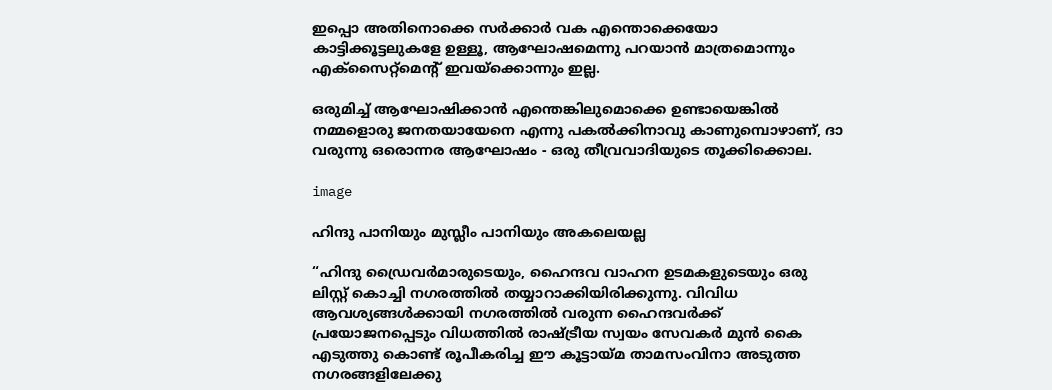ഇപ്പൊ അതിനൊക്കെ സർക്കാർ വക എന്തൊക്കെയോ കാട്ടിക്കൂട്ടലുകളേ ഉള്ളൂ, ആഘോഷമെന്നു പറയാൻ മാത്രമൊന്നും എക്സൈറ്റ്മെന്റ് ഇവയ്ക്കൊന്നും ഇല്ല.

ഒരുമിച്ച് ആഘോഷിക്കാൻ എന്തെങ്കിലുമൊക്കെ ഉണ്ടായെങ്കിൽ നമ്മളൊരു ജനതയായേനെ എന്നു പകൽക്കിനാവു കാണുമ്പൊഴാണ്, ദാ വരുന്നു ഒരൊന്നര ആഘോഷം - ഒരു തീവ്രവാദിയുടെ തൂക്കിക്കൊല.

image

ഹിന്ദു പാനിയും മുസ്ലീം പാനിയും അകലെയല്ല

“ഹിന്ദു ഡ്രൈവർമാരുടെയും, ഹൈന്ദവ വാഹന ഉടമകളുടെയും ഒരു ലിസ്റ്റ് കൊച്ചി നഗരത്തിൽ തയ്യാറാക്കിയിരിക്കുന്നു. വിവിധ ആവശ്യങ്ങൾക്കായി നഗരത്തിൽ വരുന്ന ഹൈന്ദവർക്ക് പ്രയോജനപ്പെടും വിധത്തിൽ രാഷ്ട്രീയ സ്വയം സേവകർ മുൻ കൈ എടുത്തു കൊണ്ട് രൂപീകരിച്ച ഈ കൂട്ടായ്മ താമസംവിനാ അടുത്ത നഗരങ്ങളിലേക്കു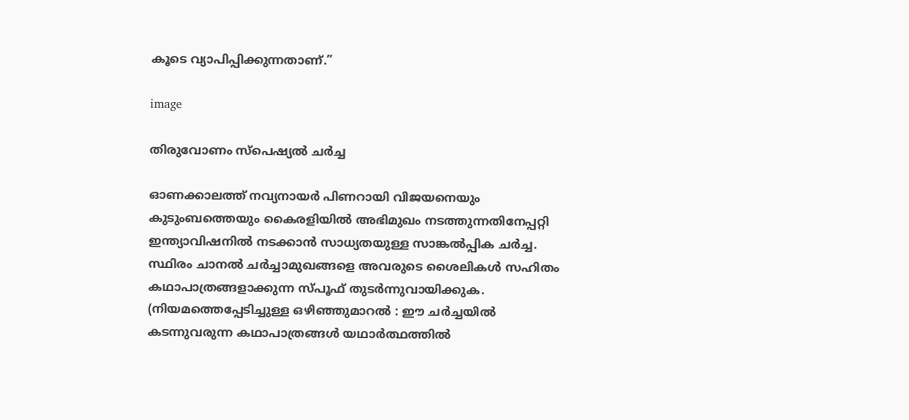കൂടെ വ്യാപിപ്പിക്കുന്നതാണ്.”

image

തിരുവോണം സ്പെഷ്യല്‍ ചര്‍ച്ച

ഓണക്കാലത്ത് നവ്യനായര്‍ പിണറായി വിജയനെയും കുടുംബത്തെയും കൈരളിയില്‍ അഭിമുഖം നടത്തുന്നതിനേപ്പറ്റി ഇന്ത്യാവിഷനില്‍ നടക്കാന്‍ സാധ്യതയുള്ള സാങ്കല്‍പ്പിക ചര്‍ച്ച. സ്ഥിരം ചാനല്‍ ചര്‍ച്ചാമുഖങ്ങളെ അവരുടെ ശൈലികള്‍ സഹിതം കഥാപാത്രങ്ങളാക്കുന്ന സ്പൂഫ് തുടര്‍ന്നുവായിക്കുക. (നിയമത്തെപ്പേടിച്ചുള്ള ഒഴിഞ്ഞുമാറല്‍ : ഈ ചര്‍ച്ചയില്‍ കടന്നുവരുന്ന കഥാപാത്രങ്ങള്‍ യഥാര്‍ത്ഥത്തില്‍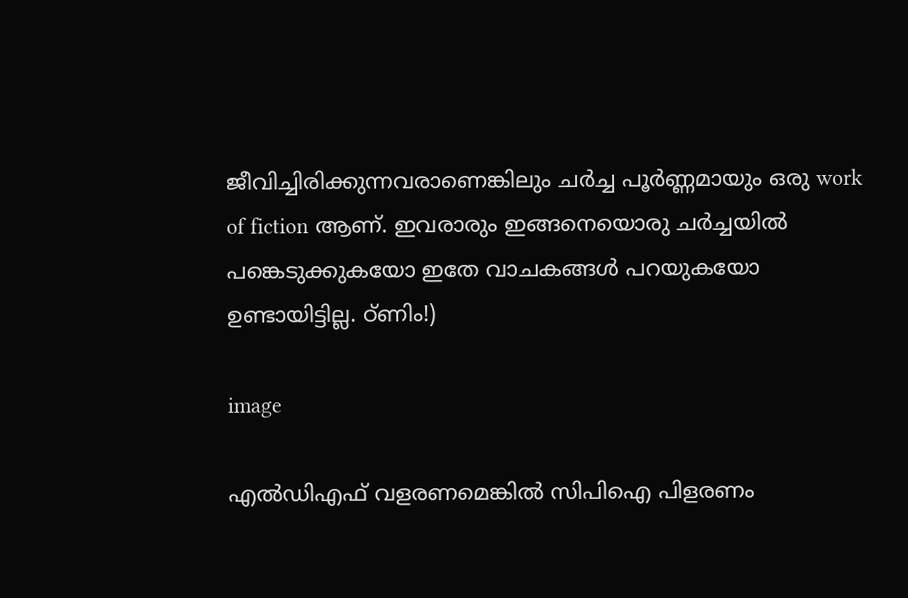ജീവിച്ചിരിക്കുന്നവരാണെങ്കിലും ചര്‍ച്ച പൂര്‍ണ്ണമായും ഒരു work of fiction ആണ്. ഇവരാരും ഇങ്ങനെയൊരു ചര്‍ച്ചയില്‍ പങ്കെടുക്കുകയോ ഇതേ വാചകങ്ങള്‍ പറയുകയോ ഉണ്ടായിട്ടില്ല. ഠ്ണിം!)

image

എല്‍ഡിഎഫ് വളരണമെങ്കില്‍ സിപിഐ പിളരണം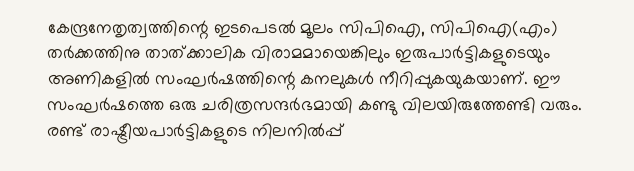കേന്ദ്രനേതൃത്വത്തിന്റെ ഇടപെടല്‍ മൂലം സിപിഐ, സിപിഐ(എം) തര്‍ക്കത്തിനു താത്ക്കാലിക വിരാമമായെങ്കിലും ഇരുപാര്‍ട്ടികളുടെയും അണികളില്‍ സംഘര്‍ഷത്തിന്റെ കനലുകള്‍ നീറിപ്പുകയുകയാണ്. ഈ സംഘര്‍ഷത്തെ ഒരു ചരിത്രസന്ദര്‍ഭമായി കണ്ടു വിലയിരുത്തേണ്ടി വരും. രണ്ട് രാഷ്ട്രീയപാര്‍ട്ടികളുടെ നിലനില്‍പ്പ്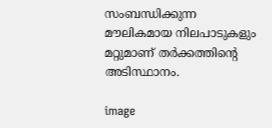സംബന്ധിക്കുന്ന മൗലികമായ നിലപാടുകളും മറ്റുമാണ് തര്‍ക്കത്തിന്റെ അടിസ്ഥാനം.

image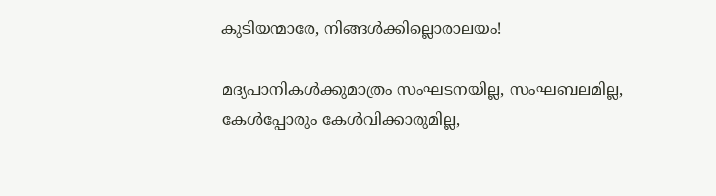കുടിയന്മാരേ, നിങ്ങള്‍ക്കില്ലൊരാലയം!

മദ്യപാനികള്‍ക്കുമാത്രം സംഘടനയില്ല, സംഘബലമില്ല, കേള്‍പ്പോരും കേള്‍വിക്കാരുമില്ല,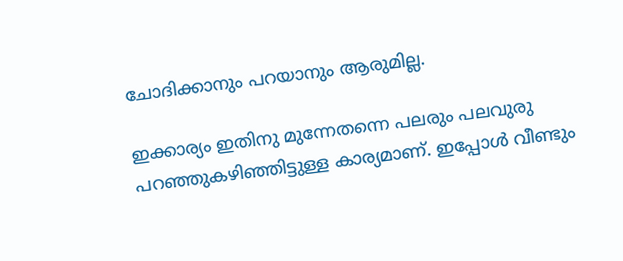ചോദിക്കാനും പറയാനും ആരുമില്ല.

ഇക്കാര്യം ഇതിനു മുന്നേതന്നെ പലരും പലവുരു പറഞ്ഞുകഴിഞ്ഞിട്ടുള്ള കാര്യമാണ്. ഇപ്പോള്‍ വീണ്ടും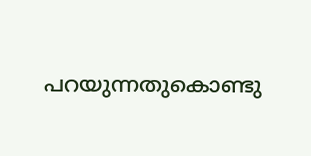പറയുന്നതുകൊണ്ടു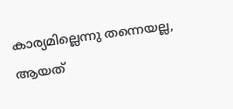കാര്യമില്ലെന്നു തന്നെയല്ല, ആയത്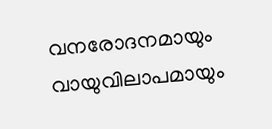വനരോദനമായും വായുവിലാപമായും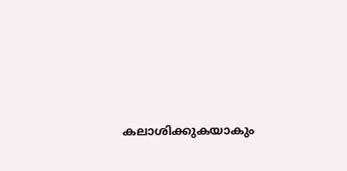കലാശിക്കുകയാകും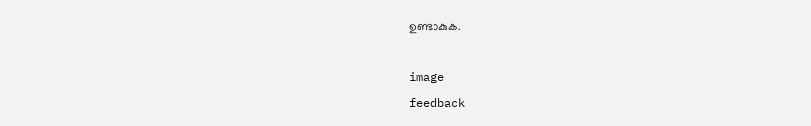ഉണ്ടാകുക.

image
feedback